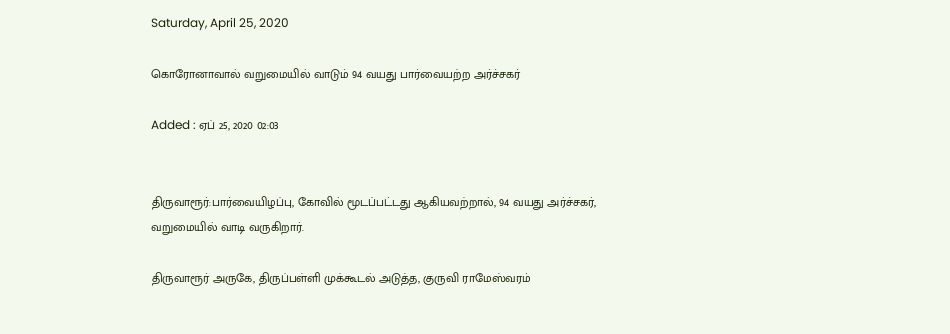Saturday, April 25, 2020

கொரோனாவால் வறுமையில் வாடும் 94 வயது பார்வையற்ற அர்ச்சகர்

Added : ஏப் 25, 2020 02:03


திருவாரூர்:பார்வையிழப்பு, கோவில் மூடப்பட்டது ஆகியவற்றால், 94 வயது அர்ச்சகர், வறுமையில் வாடி வருகிறார்.

திருவாரூர் அருகே, திருப்பள்ளி முக்கூடல் அடுத்த, குருவி ராமேஸ்வரம்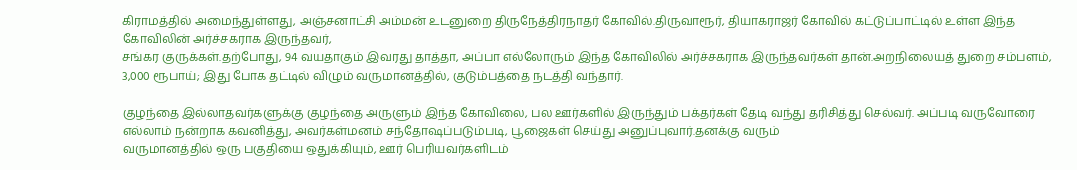கிராமத்தில் அமைந்துள்ளது, அஞ்சனாட்சி அம்மன் உடனுறை திருநேத்திரநாதர் கோவில்.திருவாரூர், தியாகராஜர் கோவில் கட்டுப்பாட்டில் உள்ள இந்த கோவிலின் அர்ச்சகராக இருந்தவர்,
சங்கர குருக்கள்.தற்போது, 94 வயதாகும் இவரது தாத்தா, அப்பா எல்லோரும் இந்த கோவிலில் அர்ச்சகராக இருந்தவர்கள் தான்.அறநிலையத் துறை சம்பளம், 3,000 ரூபாய்; இது போக தட்டில் விழும் வருமானத்தில், குடும்பத்தை நடத்தி வந்தார்.

குழந்தை இல்லாதவர்களுக்கு குழந்தை அருளும் இந்த கோவிலை, பல ஊர்களில் இருந்தும் பக்தர்கள் தேடி வந்து தரிசித்து செல்வர். அப்படி வருவோரை எல்லாம் நன்றாக கவனித்து, அவர்கள்மனம் சந்தோஷப்படும்படி, பூஜைகள் செய்து அனுப்புவார்.தனக்கு வரும்
வருமானத்தில் ஒரு பகுதியை ஒதுக்கியும், ஊர் பெரியவர்களிடம்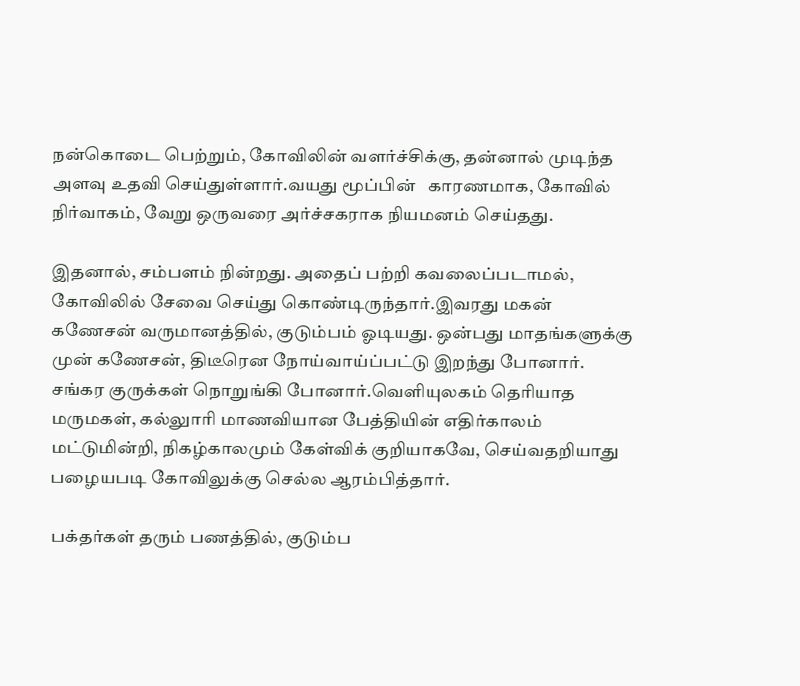நன்கொடை பெற்றும், கோவிலின் வளர்ச்சிக்கு, தன்னால் முடிந்த அளவு உதவி செய்துள்ளார்.வயது மூப்பின்   காரணமாக, கோவில் நிர்வாகம், வேறு ஒருவரை அர்ச்சகராக நியமனம் செய்தது.

இதனால், சம்பளம் நின்றது. அதைப் பற்றி கவலைப்படாமல், கோவிலில் சேவை செய்து கொண்டிருந்தார்.இவரது மகன் கணேசன் வருமானத்தில், குடும்பம் ஓடியது. ஒன்பது மாதங்களுக்கு முன் கணேசன், திடீரென நோய்வாய்ப்பட்டு இறந்து போனார். சங்கர குருக்கள் நொறுங்கி போனார்.வெளியுலகம் தெரியாத மருமகள், கல்லுாரி மாணவியான பேத்தியின் எதிர்காலம் மட்டுமின்றி, நிகழ்காலமும் கேள்விக் குறியாகவே, செய்வதறியாது பழையபடி கோவிலுக்கு செல்ல ஆரம்பித்தார்.

பக்தர்கள் தரும் பணத்தில், குடும்ப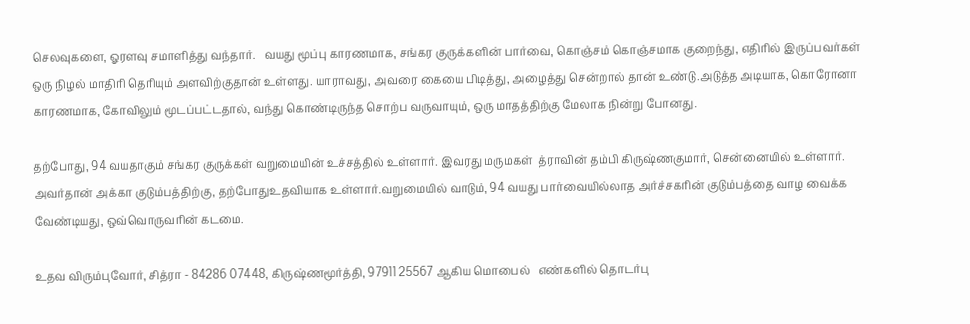செலவுகளை, ஓரளவு சமாளித்து வந்தார்.   வயது மூப்பு காரணமாக, சங்கர குருக்களின் பார்வை, கொஞ்சம் கொஞ்சமாக குறைந்து, எதிரில் இருப்பவர்கள் ஒரு நிழல் மாதிரி தெரியும் அளவிற்குதான் உள்ளது. யாராவது, அவரை கையை பிடித்து, அழைத்து சென்றால் தான் உண்டு.அடுத்த அடியாக, கொரோனா காரணமாக, கோவிலும் மூடப்பட்டதால், வந்து கொண்டிருந்த சொற்ப வருவாயும், ஒரு மாதத்திற்கு மேலாக நின்று போனது.

தற்போது, 94 வயதாகும் சங்கர குருக்கள் வறுமையின் உச்சத்தில் உள்ளார். இவரது மருமகள்  த்ராவின் தம்பி கிருஷ்ணகுமார், சென்னையில் உள்ளார். அவர்தான் அக்கா குடும்பத்திற்கு, தற்போதுஉதவியாக உள்ளார்.வறுமையில் வாடும், 94 வயது பார்வையில்லாத அர்ச்சகரின் குடும்பத்தை வாழ வைக்க வேண்டியது, ஒவ்வொருவரின் கடமை.

உதவ விரும்புவோர், சித்ரா - 84286 07448, கிருஷ்ணமூர்த்தி, 97911 25567 ஆகிய மொபைல்   எண்களில் தொடர்பு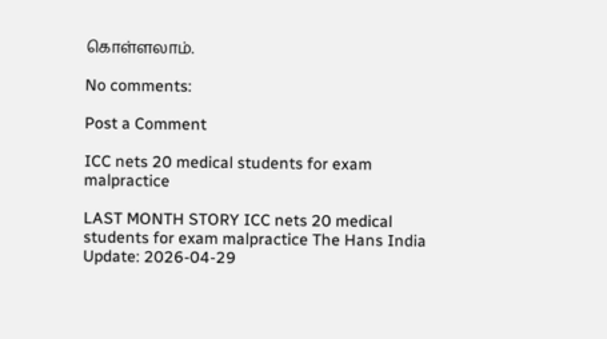கொள்ளலாம்.

No comments:

Post a Comment

ICC nets 20 medical students for exam malpractice

LAST MONTH STORY ICC nets 20 medical students for exam malpractice The Hans India Update: 2026-04-29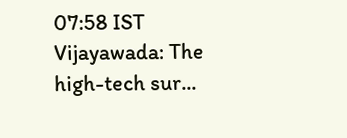07:58 IST Vijayawada: The high-tech sur...